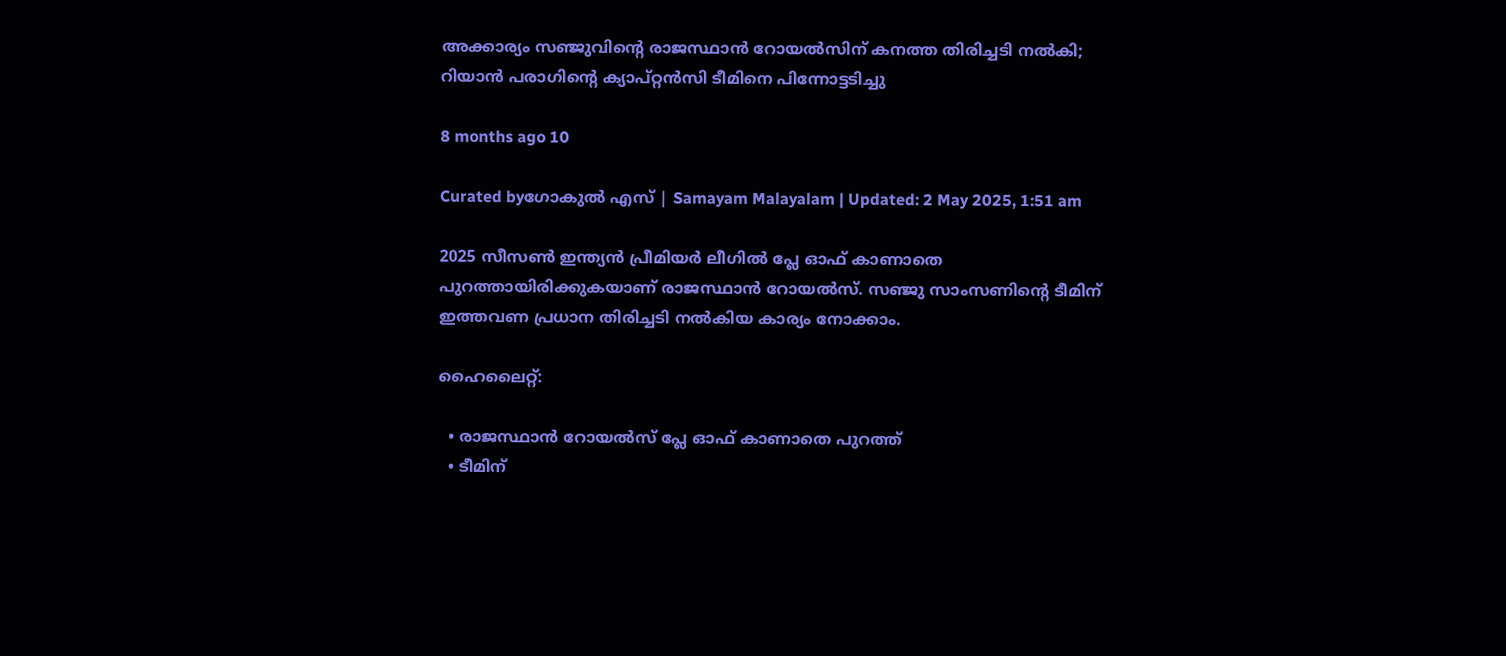അക്കാര്യം സഞ്ജുവിന്റെ രാജസ്ഥാൻ റോയൽസിന് കനത്ത തിരിച്ചടി നൽകി; റിയാൻ പരാഗിന്റെ ക്യാപ്റ്റൻസി ടീമിനെ പിന്നോട്ടടിച്ചു

8 months ago 10

Curated byഗോകുൽ എസ് | Samayam Malayalam | Updated: 2 May 2025, 1:51 am

2025 സീസൺ ഇന്ത്യൻ പ്രീമിയർ ലീഗിൽ പ്ലേ ഓഫ് കാണാതെ പുറത്തായിരിക്കുകയാണ് രാജസ്ഥാൻ റോയൽസ്. സഞ്ജു‌ സാംസണിന്റെ ടീമിന് ഇത്തവണ പ്രധാന തിരിച്ചടി നൽകിയ കാര്യം നോക്കാം.

ഹൈലൈറ്റ്:

  • രാജസ്ഥാൻ റോയൽസ് പ്ലേ ഓഫ് കാണാതെ പുറത്ത്
  • ടീമിന്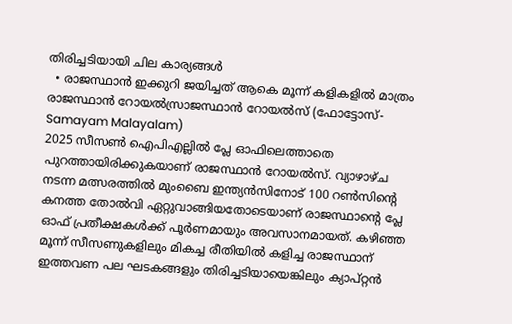തിരിച്ചടിയായി ചില കാര്യങ്ങൾ
  • രാജസ്ഥാൻ ഇക്കുറി ജയിച്ചത് ആകെ മൂന്ന് കളികളിൽ മാത്രം
രാജസ്ഥാൻ റോയൽസ്രാജസ്ഥാൻ റോയൽസ് (ഫോട്ടോസ്- Samayam Malayalam)
2025 സീസൺ ഐപിഎല്ലിൽ പ്ലേ ഓഫിലെത്താതെ പുറത്തായിരിക്കുകയാണ് രാജസ്ഥാൻ റോയൽസ്. വ്യാഴാഴ്ച നടന്ന മത്സരത്തിൽ മുംബൈ ഇന്ത്യൻസിനോട് 100 റൺസിന്റെ കനത്ത തോൽവി ഏറ്റുവാങ്ങിയതോടെയാണ് രാജസ്ഥാന്റെ പ്ലേ ഓഫ് പ്രതീക്ഷകൾക്ക് പൂർണമായും അവസാനമായത്. കഴിഞ്ഞ മൂന്ന് സീസണുകളിലും മികച്ച രീതിയിൽ കളിച്ച രാജസ്ഥാന് ഇത്തവണ പല ഘടകങ്ങളും തിരിച്ചടിയായെങ്കിലും ക്യാപ്റ്റൻ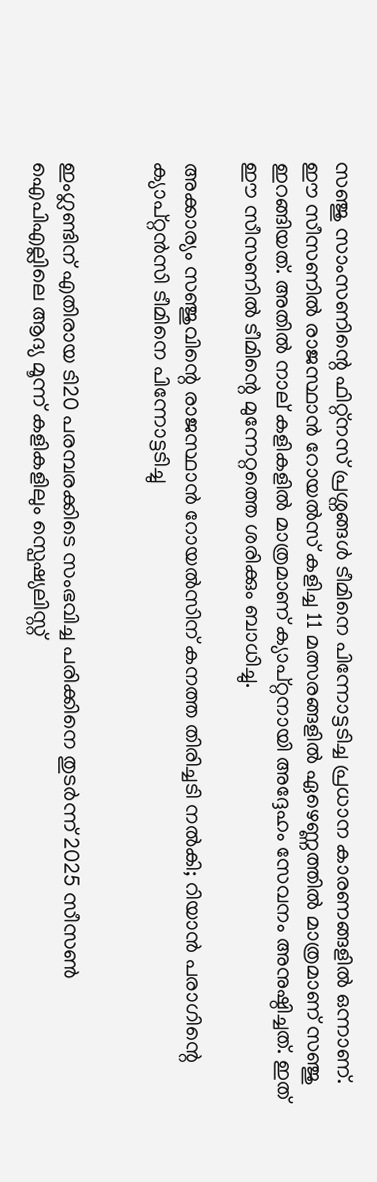സഞ്ജു സാംസണിന്റെ ഫിറ്റ്നസ് പ്രശ്നങ്ങൾ ടീമിനെ പിന്നോട്ടടിച്ച പ്രധാന കാരണങ്ങളിൽ ഒന്നാണ്. ഈ സീസണിൽ രാജസ്ഥാൻ റോയൽസ് കളിച്ച 11 മത്സരങ്ങളിൽ ഏഴെണ്ണത്തിൽ മാത്രമാണ് സഞ്ജു ഇറങ്ങിയത്. അതിൽ നാല് കളികളിൽ മാത്രമാണ് ക്യാപ്റ്റനായി അദ്ദേഹം സേവനം അനുഷ്ഠിച്ചത്. ഇത് ഈ സീസണിൽ ടീമിന്റെ മുന്നേറ്റത്തെ ശരിക്കും ബാധിച്ചു.

അക്കാര്യം സഞ്ജുവിന്റെ രാജസ്ഥാൻ റോയൽസിന് കനത്ത തിരിച്ചടി നൽകി; റിയാൻ പരാഗിന്റെ ക്യാപ്റ്റൻസി ടീമിനെ പിന്നോട്ടടിച്ചു


ഇംഗ്ലണ്ടിന് എതിരായ ടി20 പരമ്പരക്കിടെ സംഭവിച്ച പരിക്കിനെ തുടർന്ന് 2025 സീസൺ ഐപിഎല്ലിലെ ആദ്യ മൂന്ന് കളികളിലും സ്പെഷ്യലിസ്റ്റ്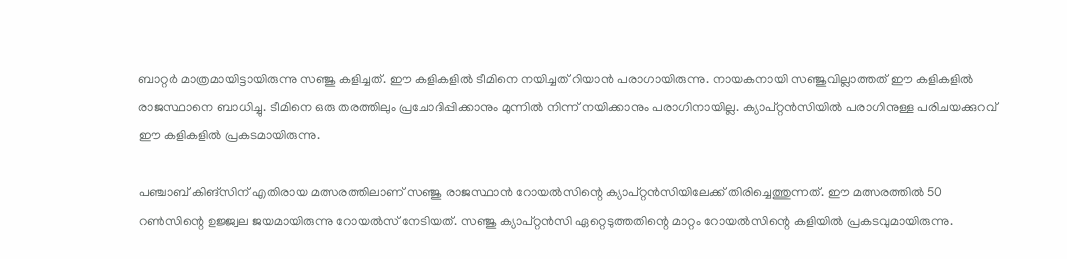ബാറ്റർ മാത്രമായിട്ടായിരുന്നു സഞ്ജു കളിച്ചത്. ഈ കളികളിൽ ടീമിനെ നയിച്ചത് റിയാൻ പരാഗായിരുന്നു‌. നായകനായി സഞ്ജുവില്ലാത്തത് ഈ കളികളിൽ രാജസ്ഥാനെ ബാധിച്ചു. ടീമിനെ ഒരു തരത്തിലും പ്രചോദിപ്പിക്കാനും മുന്നിൽ നിന്ന് നയിക്കാനും പരാഗിനായില്ല. ക്യാപ്റ്റൻസിയിൽ പരാഗിനുള്ള പരിചയക്കുറവ് ഈ കളികളിൽ പ്രകടമായിരുന്നു.

പഞ്ചാബ് കിങ്സിന് എതിരായ മത്സരത്തിലാണ് സഞ്ജു രാജസ്ഥാൻ റോയൽസിന്റെ ക്യാപ്റ്റൻസിയിലേക്ക് തിരിച്ചെത്തുന്നത്. ഈ മത്സരത്തിൽ 50 റൺസിന്റെ ഉജ്ജ്വല ജയമായിരുന്നു റോയൽസ് നേടിയത്. സഞ്ജു ക്യാപ്റ്റൻസി ഏറ്റെടുത്തതിന്റെ മാറ്റം റോയൽസിന്റെ കളിയിൽ പ്രകടവുമായിരുന്നു‌.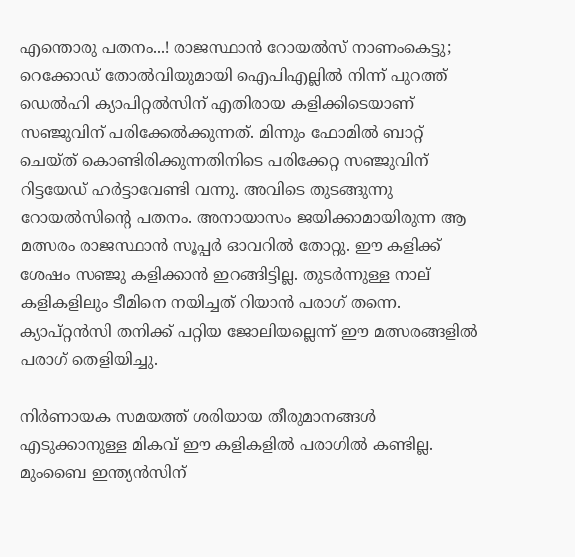എന്തൊരു പതനം...! രാജസ്ഥാന്‍ റോയല്‍സ് നാണംകെട്ടു; റെക്കോഡ് തോല്‍വിയുമായി ഐപിഎല്ലില്‍ നിന്ന് പുറത്ത്
ഡെൽഹി ക്യാപിറ്റൽസിന് എതിരായ കളിക്കിടെയാണ് സഞ്ജുവിന് പരിക്കേൽക്കുന്നത്. മിന്നും ഫോമിൽ ബാറ്റ് ചെയ്ത് കൊണ്ടിരിക്കുന്നതിനിടെ പരിക്കേറ്റ സഞ്ജുവിന് റിട്ടയേഡ് ഹർട്ടാവേണ്ടി വന്നു. അവിടെ തുടങ്ങുന്നു റോയൽസിന്റെ പതനം. അനായാസം ജയിക്കാമായിരുന്ന ആ മത്സരം രാജസ്ഥാൻ സൂപ്പർ ഓവറിൽ തോറ്റു. ഈ കളിക്ക് ശേഷം സഞ്ജു കളിക്കാൻ ഇറങ്ങിട്ടില്ല. തുടർന്നുള്ള നാല് കളികളിലും ടീമിനെ നയിച്ചത് റിയാ‌‌ൻ പരാഗ് തന്നെ. ക്യാപ്റ്റൻസി തനിക്ക് പറ്റിയ ജോലിയല്ലെന്ന് ഈ മത്സരങ്ങളിൽ പരാഗ് തെളിയിച്ചു.

നിർണായക സമയത്ത് ശരിയായ തീരുമാനങ്ങൾ എടുക്കാനുള്ള മികവ് ഈ കളികളിൽ പരാഗിൽ കണ്ടില്ല. മുംബൈ ഇന്ത്യൻസിന്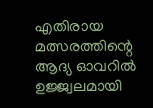എതിരായ മത്സരത്തിന്റെ ആദ്യ ഓവറിൽ ഉജ്ജ്വലമായി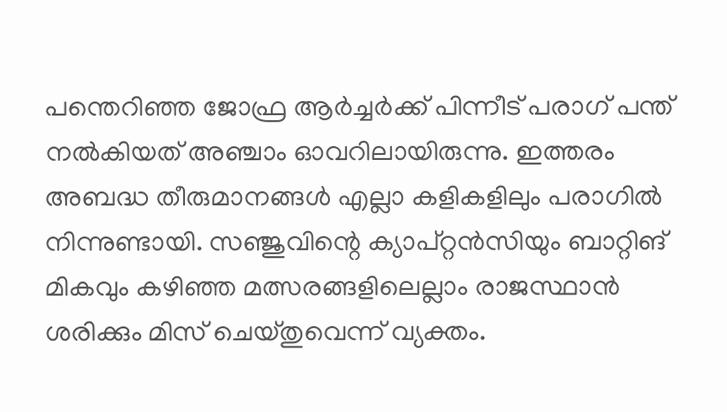പന്തെറിഞ്ഞ ജോഫ്ര ആർച്ചർക്ക് പിന്നീട് പരാഗ് പന്ത് നൽകിയത് അഞ്ചാം ഓവറിലായിരുന്നു. ഇത്തരം അബദ്ധ തീരുമാനങ്ങൾ എല്ലാ കളികളിലും പരാഗിൽ നിന്നുണ്ടായി. സഞ്ജുവിന്റെ ക്യാപ്റ്റൻസിയും ബാറ്റിങ് മികവും കഴിഞ്ഞ മത്സരങ്ങളിലെല്ലാം രാജസ്ഥാൻ ശരിക്കും മിസ് ചെയ്തുവെന്ന് വ്യക്തം.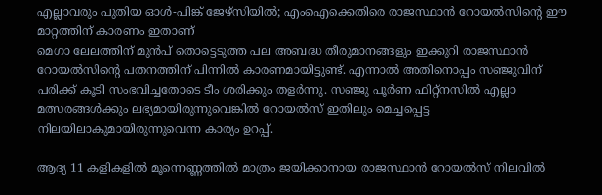എല്ലാവരും പുതിയ ഓള്‍-പിങ്ക് ജേഴ്‌സിയില്‍; എംഐക്കെതിരെ രാജസ്ഥാന്‍ റോയല്‍സിന്റെ ഈ മാറ്റത്തിന് കാരണം ഇതാണ്
മെഗാ ലേലത്തിന് മുൻപ് തൊട്ടെടുത്ത പല അബദ്ധ തീരുമാനങ്ങളും ഇക്കുറി രാജസ്ഥാൻ റോയൽസിന്റെ പതനത്തിന് പിന്നിൽ കാരണമായിട്ടുണ്ട്. എന്നാൽ അതിനൊപ്പം സഞ്ജുവിന് പരിക്ക് കൂടി സംഭവിച്ചതോടെ ടീം ശരിക്കും തളർന്നു. സഞ്ജു പൂർണ ഫിറ്റ്നസിൽ എല്ലാ മത്സരങ്ങൾക്കും ലഭ്യമായിരുന്നുവെങ്കിൽ റോയൽസ് ഇതിലും മെച്ചപ്പെട്ട നിലയിലാകുമായിരുന്നുവെന്ന കാര്യം ഉറപ്പ്.

ആദ്യ 11 കളികളിൽ മൂന്നെണ്ണത്തിൽ മാത്രം ജയിക്കാനായ രാജസ്ഥാൻ റോയൽസ് നിലവിൽ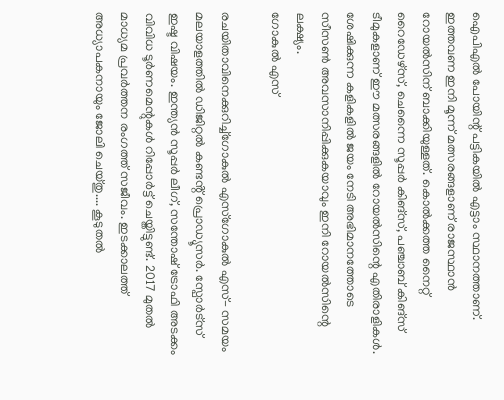ഐപിഎൽ പോയിന്റ് പട്ടികയിൽ എട്ടാം സ്ഥാനത്താണ്. ഇത്തവണ ഇനി മൂന്ന് മത്സരങ്ങളാണ് രാജസ്ഥാൻ റോയൽസിന് ബാക്കിയുള്ളത്. കൊൽക്കത്ത നൈറ്റ് റൈഡേഴ്സ്, ചെന്നൈ സൂപ്പർ കിങ്സ്, പഞ്ചാബ് കിങ്സ് ടീമുകളാണ് ഈ മത്സരങ്ങളിൽ റോയൽസിന്റെ എതിരാളികൾ. ശേഷിക്കുന്ന കളികളിൽ ജയം നേടി അഭിമാനത്തോടെ സീസൺ അവസാനിപ്പിക്കുകയാവും ഇനി റോയൽസിന്റെ ലക്ഷ്യം.
ഗോകുൽ എസ്

രചയിതാവിനെക്കുറിച്ച്ഗോകുൽ എസ്ഗോകുൽ എസ്- സമയം മലയാളത്തിൽ ഡിജിറ്റൽ കണ്ടൻ്റ് പ്രൊഡ്യൂസർ. സ്പോർട്സ് ഇഷ്ട വിഷയം. ഇന്ത്യൻ സൂപ്പർ ലീഗ്, സന്തോഷ് ട്രോഫി അടക്കം വിവിധ ടൂർണമെന്റുകൾ റിപ്പോർട്ട് ചെയ്തിട്ടു‌ണ്ട്. 2017 മുതൽ മാധ്യമ പ്രവർത്തന രംഗത്ത് സജീവം. ഇടക്കാലത്ത് അധ്യാപകനായും ജോലി ചെയ്തു‌.... കൂടുതൽ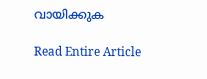വായിക്കുക

Read Entire Article